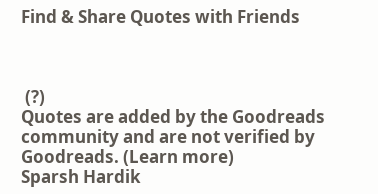Find & Share Quotes with Friends



 (?)
Quotes are added by the Goodreads community and are not verified by Goodreads. (Learn more)
Sparsh Hardik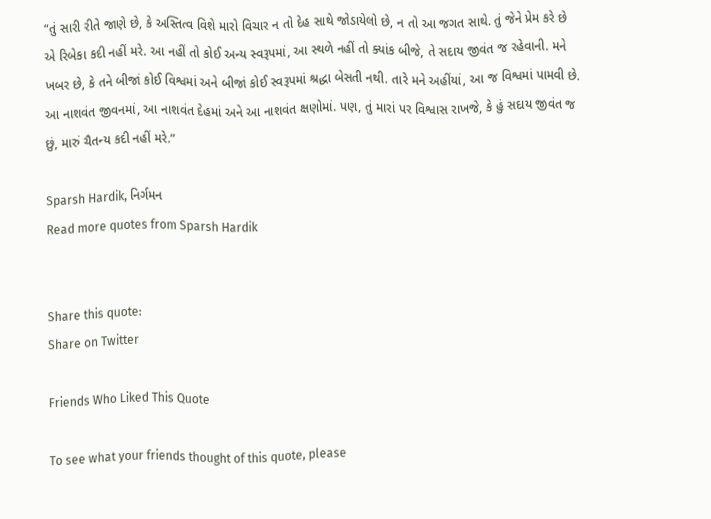“તું સારી રીતે જાણે છે, કે અસ્તિત્વ વિશે મારો વિચાર ન તો દેહ સાથે જોડાયેલો છે, ન તો આ જગત સાથે. તું જેને પ્રેમ કરે છે એ રિબેકા કદી નહીં મરે. આ નહીં તો કોઈ અન્ય સ્વરૂપમાં, આ સ્થળે નહીં તો ક્યાંક બીજે, તે સદાય જીવંત જ રહેવાની. મને ખબર છે, કે તને બીજાં કોઈ વિશ્વમાં અને બીજાં કોઈ સ્વરૂપમાં શ્રદ્ધા બેસતી નથી. તારે મને અહીંયાં, આ જ વિશ્વમાં પામવી છે. આ નાશવંત જીવનમાં, આ નાશવંત દેહમાં અને આ નાશવંત ક્ષણોમાં. પણ, તું મારાં પર વિશ્વાસ રાખજે, કે હું સદાય જીવંત જ છું, મારું ચૈતન્ય કદી નહીં મરે.”

Sparsh Hardik, નિર્ગમન
Read more quotes from Sparsh Hardik


Share this quote:
Share on Twitter

Friends Who Liked This Quote

To see what your friends thought of this quote, please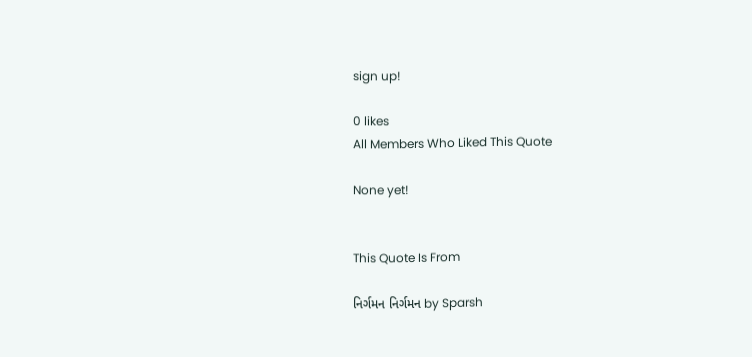sign up!

0 likes
All Members Who Liked This Quote

None yet!


This Quote Is From

નિર્ગમન નિર્ગમન by Sparsh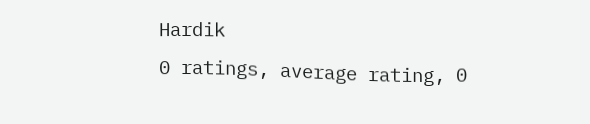Hardik
0 ratings, average rating, 0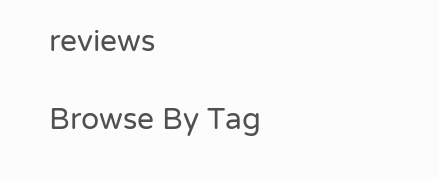reviews

Browse By Tag